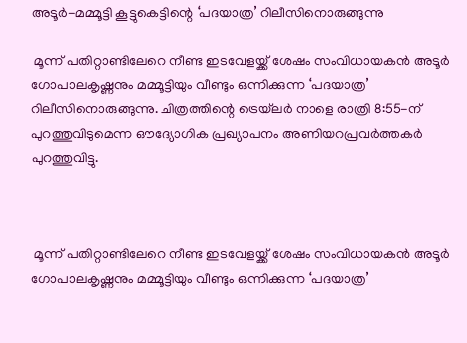അടൂർ-മമ്മൂട്ടി കൂട്ടുകെട്ടിന്റെ ‘പദയാത്ര’ റിലീസിനൊരുങ്ങുന്നു

 മൂന്ന് പതിറ്റാണ്ടിലേറെ നീണ്ട ഇടവേളയ്ക്ക് ശേഷം സംവിധായകൻ അടൂർ ഗോപാലകൃഷ്ണനും മമ്മൂട്ടിയും വീണ്ടും ഒന്നിക്കുന്ന ‘പദയാത്ര’ റിലീസിനൊരുങ്ങുന്നു. ചിത്രത്തിന്റെ ട്രെയ്‌ലർ നാളെ രാത്രി 8:55-ന് പുറത്തുവിടുമെന്ന ഔദ്യോഗിക പ്രഖ്യാപനം അണിയറപ്രവർത്തകർ പുറത്തുവിട്ടു.



 മൂന്ന് പതിറ്റാണ്ടിലേറെ നീണ്ട ഇടവേളയ്ക്ക് ശേഷം സംവിധായകൻ അടൂർ ഗോപാലകൃഷ്ണനും മമ്മൂട്ടിയും വീണ്ടും ഒന്നിക്കുന്ന ‘പദയാത്ര’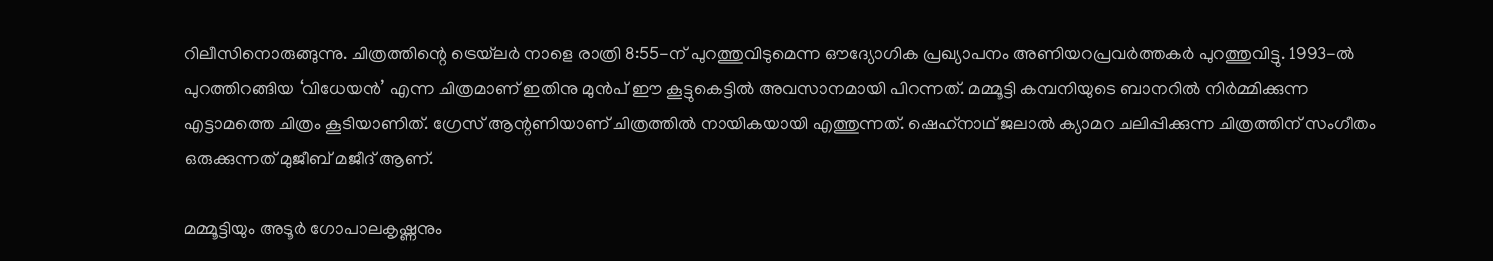റിലീസിനൊരുങ്ങുന്നു. ചിത്രത്തിന്റെ ട്രെയ്‌ലർ നാളെ രാത്രി 8:55-ന് പുറത്തുവിടുമെന്ന ഔദ്യോഗിക പ്രഖ്യാപനം അണിയറപ്രവർത്തകർ പുറത്തുവിട്ടു. 1993-ൽ പുറത്തിറങ്ങിയ ‘വിധേയൻ’ എന്ന ചിത്രമാണ് ഇതിനു മുൻപ് ഈ കൂട്ടുകെട്ടിൽ അവസാനമായി പിറന്നത്. മമ്മൂട്ടി കമ്പനിയുടെ ബാനറിൽ നിർമ്മിക്കുന്ന എട്ടാമത്തെ ചിത്രം കൂടിയാണിത്. ഗ്രേസ് ആന്റണിയാണ് ചിത്രത്തിൽ നായികയായി എത്തുന്നത്. ഷെഹ്‌നാഥ് ജലാൽ ക്യാമറ ചലിപ്പിക്കുന്ന ചിത്രത്തിന് സംഗീതം ഒരുക്കുന്നത് മുജീബ് മജീദ് ആണ്.

മമ്മൂട്ടിയും അടൂർ ഗോപാലകൃഷ്ണനും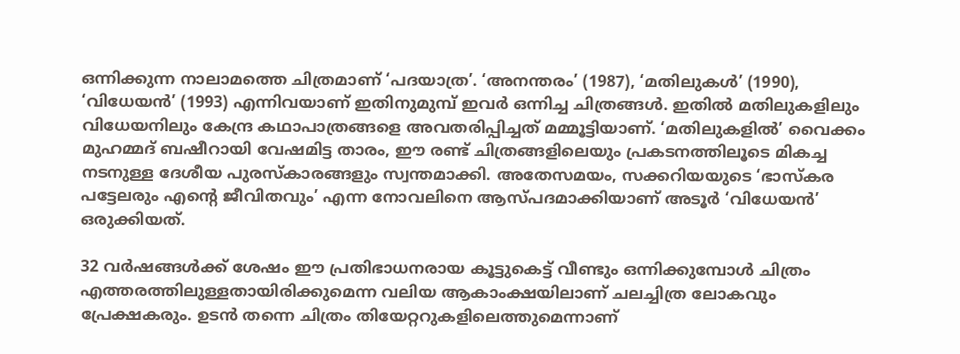ഒന്നിക്കുന്ന നാലാമത്തെ ചിത്രമാണ് ‘പദയാത്ര’. ‘അനന്തരം’ (1987), ‘മതിലുകൾ’ (1990), ‘വിധേയൻ’ (1993) എന്നിവയാണ് ഇതിനുമുമ്പ് ഇവർ ഒന്നിച്ച ചിത്രങ്ങൾ. ഇതിൽ മതിലുകളിലും വിധേയനിലും കേന്ദ്ര കഥാപാത്രങ്ങളെ അവതരിപ്പിച്ചത് മമ്മൂട്ടിയാണ്. ‘മതിലുകളിൽ’ വൈക്കം മുഹമ്മദ് ബഷീറായി വേഷമിട്ട താരം, ഈ രണ്ട് ചിത്രങ്ങളിലെയും പ്രകടനത്തിലൂടെ മികച്ച നടനുള്ള ദേശീയ പുരസ്കാരങ്ങളും സ്വന്തമാക്കി. അതേസമയം, സക്കറിയയുടെ ‘ഭാസ്കര പട്ടേലരും എന്റെ ജീവിതവും’ എന്ന നോവലിനെ ആസ്പദമാക്കിയാണ് അടൂർ ‘വിധേയൻ’ ഒരുക്കിയത്.

32 വർഷങ്ങൾക്ക് ശേഷം ഈ പ്രതിഭാധനരായ കൂട്ടുകെട്ട് വീണ്ടും ഒന്നിക്കുമ്പോൾ ചിത്രം എത്തരത്തിലുള്ളതായിരിക്കുമെന്ന വലിയ ആകാംക്ഷയിലാണ് ചലച്ചിത്ര ലോകവും പ്രേക്ഷകരും. ഉടൻ തന്നെ ചിത്രം തിയേറ്ററുകളിലെത്തുമെന്നാണ്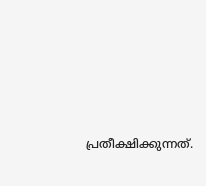പ്രതീക്ഷിക്കുന്നത്.